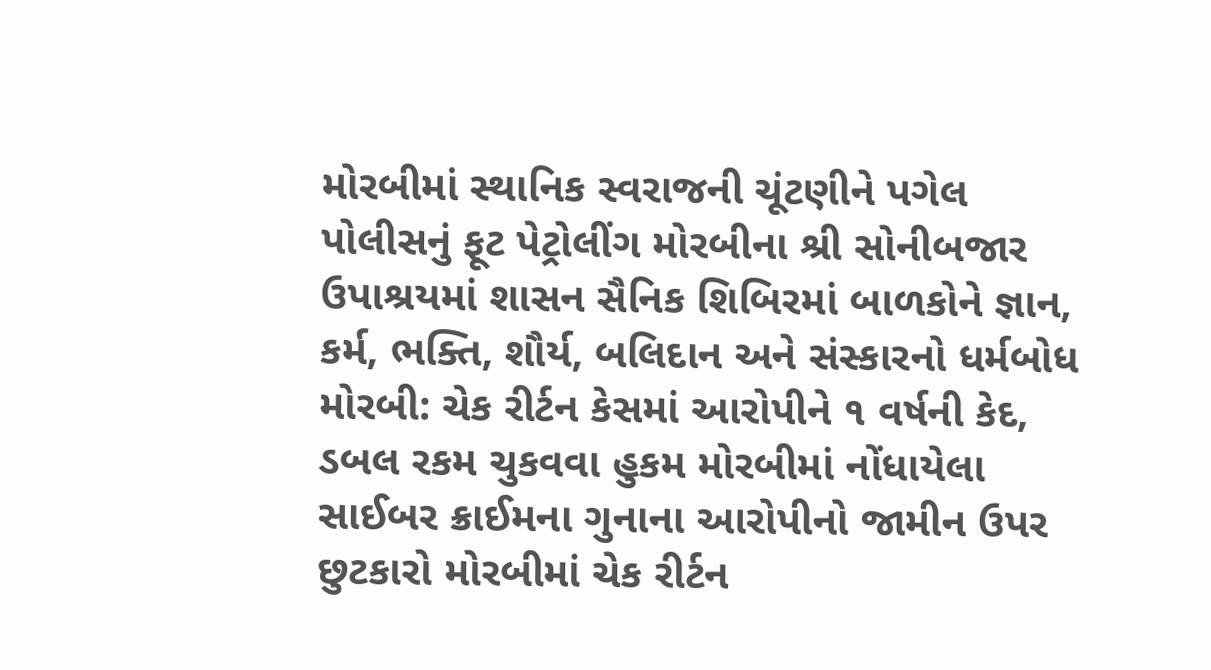મોરબીમાં સ્થાનિક સ્વરાજની ચૂંટણીને પગેલ પોલીસનું ફૂટ પેટ્રોલીંગ મોરબીના શ્રી સોનીબજાર ઉપાશ્રયમાં શાસન સૈનિક શિબિરમાં બાળકોને જ્ઞાન, કર્મ, ભક્તિ, શૌર્ય, બલિદાન અને સંસ્કારનો ધર્મબોધ મોરબી: ચેક રીર્ટન કેસમાં આરોપીને ૧ વર્ષની કેદ, ડબલ રકમ ચુકવવા હુકમ મોરબીમાં નોંધાયેલા સાઈબર ક્રાઈમના ગુનાના આરોપીનો જામીન ઉપર છુટકારો મોરબીમાં ચેક રીર્ટન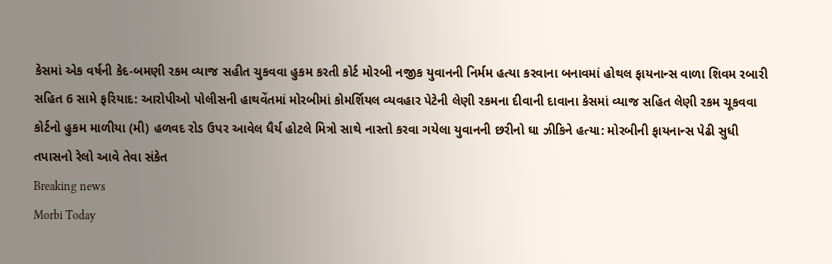કેસમાં એક વર્ષની કેદ-બમણી રકમ વ્યાજ સહીત ચુકવવા હુકમ કરતી કોર્ટ મોરબી નજીક યુવાનની નિર્મમ હત્યા કરવાના બનાવમાં હોથલ ફાયનાન્સ વાળા શિવમ રબારી સહિત 6 સામે ફરિયાદ: આરોપીઓ પોલીસની હાથવેંતમાં મોરબીમાં કોમર્શિયલ વ્યવહાર પેટેની લેણી રકમના દીવાની દાવાના કેસમાં વ્યાજ સહિત લેણી રકમ ચૂકવવા કોર્ટનો હુકમ માળીયા (મી) હળવદ રોડ ઉપર આવેલ ધૈર્ય હોટલે મિત્રો સાથે નાસ્તો કરવા ગયેલા યુવાનની છરીનો ઘા ઝીકિને હત્યા: મોરબીની ફાયનાન્સ પેઢી સુધી તપાસનો રેલો આવે તેવા સંકેત
Breaking news
Morbi Today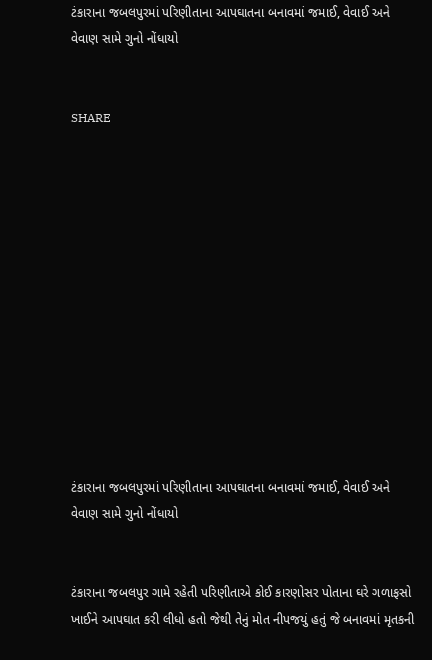ટંકારાના જબલપુરમાં પરિણીતાના આપઘાતના બનાવમાં જમાઈ, વેવાઈ અને વેવાણ સામે ગુનો નોંધાયો


SHARE













ટંકારાના જબલપુરમાં પરિણીતાના આપઘાતના બનાવમાં જમાઈ, વેવાઈ અને વેવાણ સામે ગુનો નોંધાયો


ટંકારાના જબલપુર ગામે રહેતી પરિણીતાએ કોઈ કારણોસર પોતાના ઘરે ગળાફસો ખાઈને આપઘાત કરી લીધો હતો જેથી તેનું મોત નીપજયું હતું જે બનાવમાં મૃતકની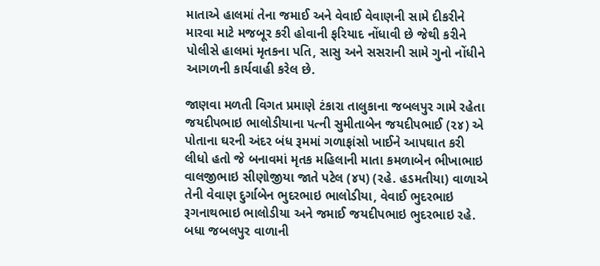માતાએ હાલમાં તેના જમાઈ અને વેવાઈ વેવાણની સામે દીકરીને મારવા માટે મજબૂર કરી હોવાની ફરિયાદ નોંધાવી છે જેથી કરીને પોલીસે હાલમાં મૃતકના પતિ, સાસુ અને સસરાની સામે ગુનો નોંધીને આગળની કાર્યવાહી કરેલ છે.

જાણવા મળતી વિગત પ્રમાણે ટંકારા તાલુકાના જબલપુર ગામે રહેતા જયદીપભાઇ ભાલોડીયાના પત્ની સુમીતાબેન જયદીપભાઈ (૨૪) એ પોતાના ઘરની અંદર બંધ રૂમમાં ગળાફાંસો ખાઈને આપઘાત કરી લીધો હતો જે બનાવમાં મૃતક મહિલાની માતા કમળાબેન ભીખાભાઇ વાલજીભાઇ સીણોજીયા જાતે પટેલ (૪૫) (રહે. હડમતીયા) વાળાએ તેની વેવાણ દુર્ગાબેન ભુદરભાઇ ભાલોડીયા, વેવાઈ ભુદરભાઇ રૂગનાથભાઇ ભાલોડીયા અને જમાઈ જયદીપભાઇ ભુદરભાઇ રહે. બધા જબલપુર વાળાની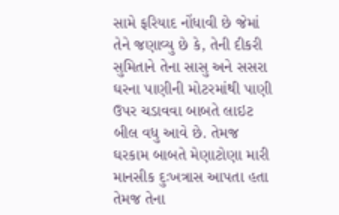સામે ફરિયાદ નોંધાવી છે જેમાં તેને જણાવ્યુ છે કે, તેની દીકરી સુમિતાને તેના સાસુ અને સસરા ઘરના પાણીની મોટરમાંથી પાણી ઉપર ચડાવવા બાબતે લાઇટ બીલ વધુ આવે છે. તેમજ ઘરકામ બાબતે મેણાટોણા મારી માનસીક દુઃખત્રાસ આપતા હતા તેમજ તેના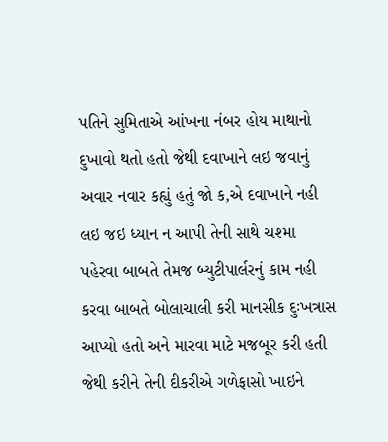પતિને સુમિતાએ આંખના નંબર હોય માથાનો દુખાવો થતો હતો જેથી દવાખાને લઇ જવાનું અવાર નવાર કહ્યું હતું જો ક,એ દવાખાને નહી લઇ જઇ ધ્યાન ન આપી તેની સાથે ચશ્મા પહેરવા બાબતે તેમજ બ્યુટીપાર્લરનું કામ નહી કરવા બાબતે બોલાચાલી કરી માનસીક દુઃખત્રાસ આપ્યો હતો અને મારવા માટે મજબૂર કરી હતી જેથી કરીને તેની દીકરીએ ગળેફાસો ખાઇને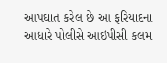આપઘાત કરેલ છે આ ફરિયાદના આધારે પોલીસે આઇપીસી કલમ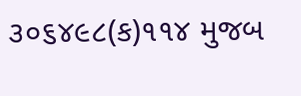૩૦૬૪૯૮(ક)૧૧૪ મુજબ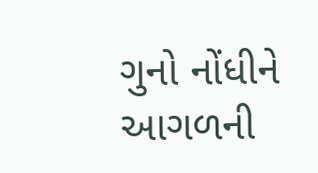ગુનો નોંધીને આગળની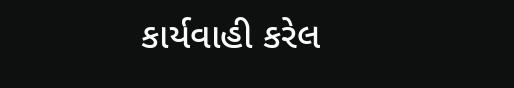કાર્યવાહી કરેલ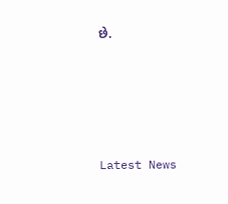છે.






Latest News